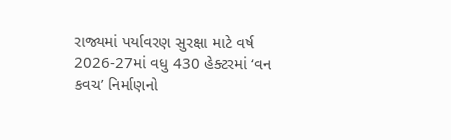રાજ્યમાં પર્યાવરણ સુરક્ષા માટે વર્ષ 2026-27માં વધુ 430 હેક્ટરમાં ‘વન કવચ’ નિર્માણનો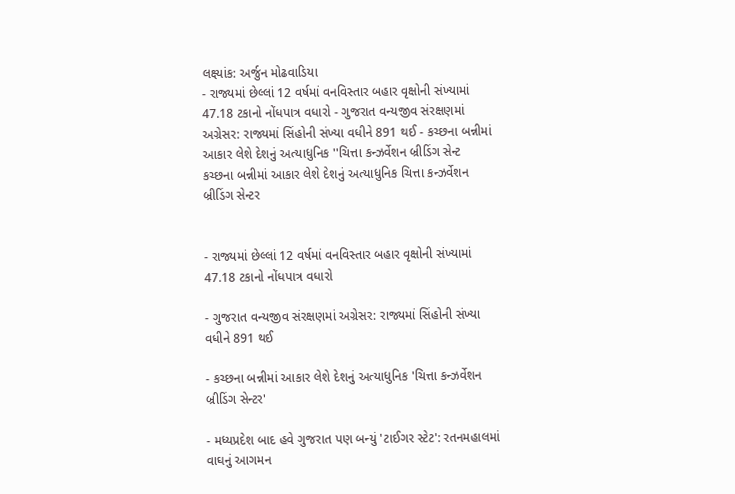લક્ષ્યાંક: અર્જુન મોઢવાડિયા
- રાજ્યમાં છેલ્લાં 12 વર્ષમાં વનવિસ્તાર બહાર વૃક્ષોની સંખ્યામાં 47.18 ટકાનો નોંધપાત્ર વધારો - ગુજરાત વન્યજીવ સંરક્ષણમાં અગ્રેસર: રાજ્યમાં સિંહોની સંખ્યા વધીને 891 થઈ - કચ્છના બન્નીમાં આકાર લેશે દેશનું અત્યાધુનિક ''ચિત્તા કન્ઝર્વેશન બ્રીડિંગ સેન્ટ
કચ્છના બન્નીમાં આકાર લેશે દેશનું અત્યાધુનિક ચિત્તા કન્ઝર્વેશન બ્રીડિંગ સેન્ટર


- રાજ્યમાં છેલ્લાં 12 વર્ષમાં વનવિસ્તાર બહાર વૃક્ષોની સંખ્યામાં 47.18 ટકાનો નોંધપાત્ર વધારો

- ગુજરાત વન્યજીવ સંરક્ષણમાં અગ્રેસર: રાજ્યમાં સિંહોની સંખ્યા વધીને 891 થઈ

- કચ્છના બન્નીમાં આકાર લેશે દેશનું અત્યાધુનિક 'ચિત્તા કન્ઝર્વેશન બ્રીડિંગ સેન્ટર'

- મધ્યપ્રદેશ બાદ હવે ગુજરાત પણ બન્યું 'ટાઈગર સ્ટેટ': રતનમહાલમાં વાઘનું આગમન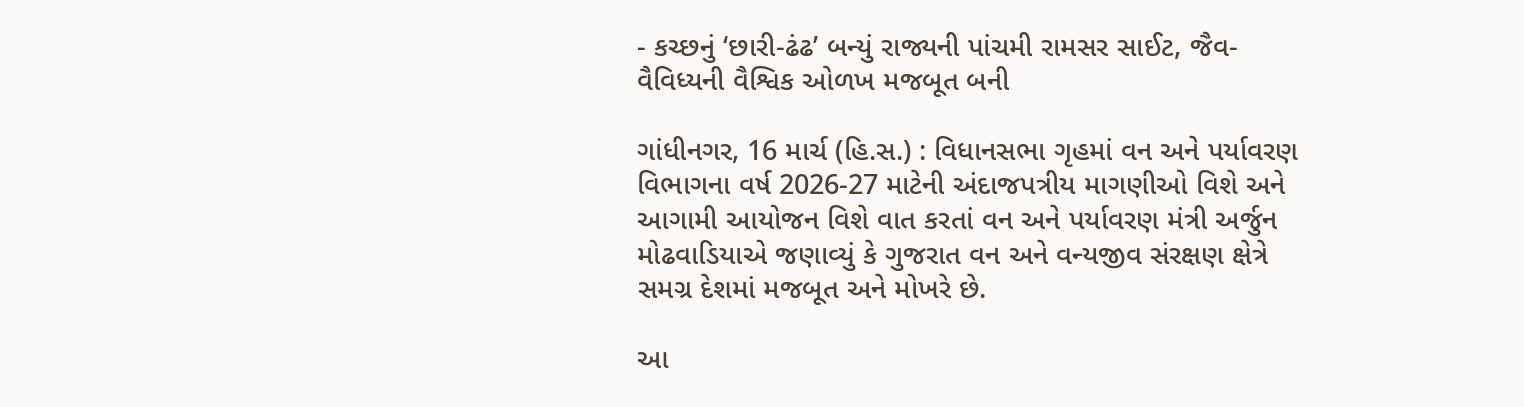- કચ્છનું ‘છારી-ઢંઢ’ બન્યું રાજ્યની પાંચમી રામસર સાઈટ, જૈવ-વૈવિધ્યની વૈશ્વિક ઓળખ મજબૂત બની

ગાંધીનગર, 16 માર્ચ (હિ.સ.) : વિધાનસભા ગૃહમાં વન અને પર્યાવરણ વિભાગના વર્ષ 2026-27 માટેની અંદાજપત્રીય માગણીઓ વિશે અને આગામી આયોજન વિશે વાત કરતાં વન અને પર્યાવરણ મંત્રી અર્જુન મોઢવાડિયાએ જણાવ્યું કે ગુજરાત વન અને વન્યજીવ સંરક્ષણ ક્ષેત્રે સમગ્ર દેશમાં મજબૂત અને મોખરે છે.

આ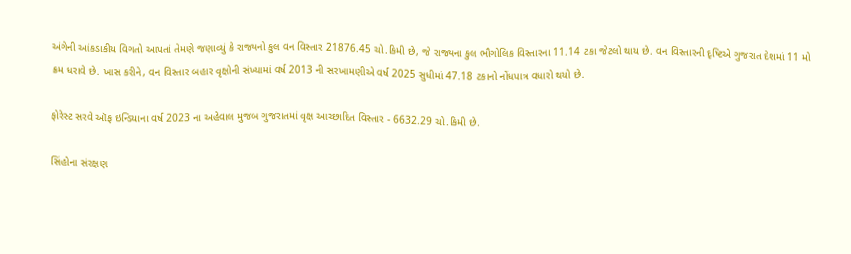અંગેની આંકડાકીય વિગતો આપતાં તેમણે જણાવ્યું કે રાજ્યનો કુલ વન વિસ્તાર 21876.45 ચો.કિમી છે, જે રાજ્યના કુલ ભૌગોલિક વિસ્તારના 11.14 ટકા જેટલો થાય છે. વન વિસ્તારની દૃષ્ટિએ ગુજરાત દેશમાં 11 મો ક્રમ ધરાવે છે. ખાસ કરીને, વન વિસ્તાર બહાર વૃક્ષોની સંખ્યામાં વર્ષ 2013 ની સરખામણીએ વર્ષ 2025 સુધીમાં 47.18 ટકાનો નોંધપાત્ર વધારો થયો છે.

ફોરેસ્ટ સરવે ઑફ ઇન્ડિયાના વર્ષ 2023 ના અહેવાલ મુજબ ગુજરાતમાં વૃક્ષ આચ્છાદિત વિસ્તાર - 6632.29 ચો.કિમી છે.

સિંહોના સંરક્ષણ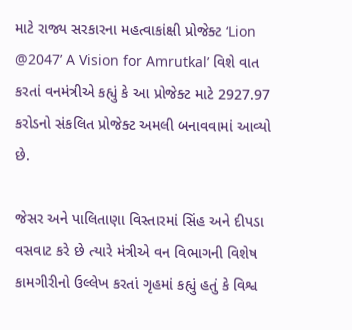માટે રાજ્ય સરકારના મહત્વાકાંક્ષી પ્રોજેક્ટ ‘Lion @2047’ A Vision for Amrutkal’ વિશે વાત કરતાં વનમંત્રીએ કહ્યું કે આ પ્રોજેક્ટ માટે 2927.97 કરોડનો સંકલિત પ્રોજેક્ટ અમલી બનાવવામાં આવ્યો છે.

જેસર અને પાલિતાણા વિસ્તારમાં સિંહ અને દીપડા વસવાટ કરે છે ત્યારે મંત્રીએ વન વિભાગની વિશેષ કામગીરીનો ઉલ્લેખ કરતાં ગૃહમાં કહ્યું હતું કે વિશ્વ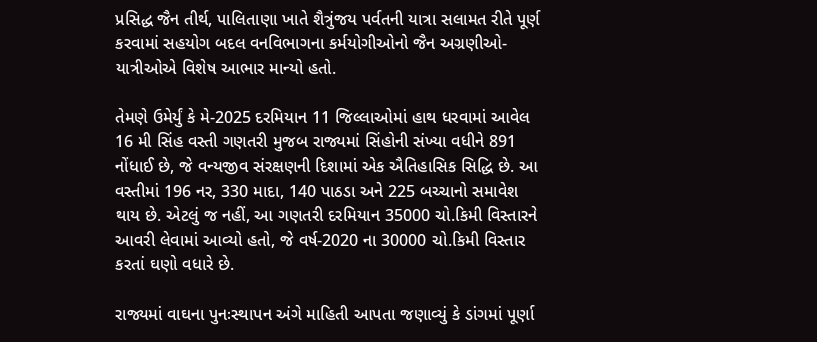પ્રસિદ્ધ જૈન તીર્થ, પાલિતાણા ખાતે શૈત્રુંજય પર્વતની યાત્રા સલામત રીતે પૂર્ણ કરવામાં સહયોગ બદલ વનવિભાગના કર્મયોગીઓનો જૈન અગ્રણીઓ- યાત્રીઓએ વિશેષ આભાર માન્યો હતો.

તેમણે ઉમેર્યું કે મે-2025 દરમિયાન 11 જિલ્લાઓમાં હાથ ધરવામાં આવેલ 16 મી સિંહ વસ્તી ગણતરી મુજબ રાજ્યમાં સિંહોની સંખ્યા વધીને 891 નોંધાઈ છે, જે વન્યજીવ સંરક્ષણની દિશામાં એક ઐતિહાસિક સિદ્ધિ છે. આ વસ્તીમાં 196 નર, 330 માદા, 140 પાઠડા અને 225 બચ્ચાનો સમાવેશ થાય છે. એટલું જ નહીં, આ ગણતરી દરમિયાન 35000 ચો.કિમી વિસ્તારને આવરી લેવામાં આવ્યો હતો, જે વર્ષ-2020 ના 30000 ચો.કિમી વિસ્તાર કરતાં ઘણો વધારે છે.

રાજ્યમાં વાઘના પુનઃસ્થાપન અંગે માહિતી આપતા જણાવ્યું કે ડાંગમાં પૂર્ણા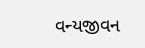વન્યજીવન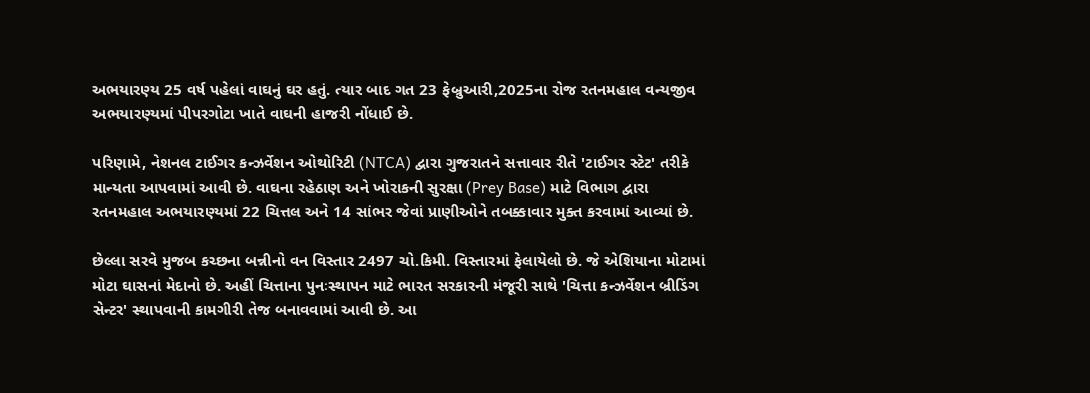અભયારણ્ય 25 વર્ષ પહેલાં વાઘનું ઘર હતું. ત્યાર બાદ ગત 23 ફેબ્રુઆરી,2025ના રોજ રતનમહાલ વન્યજીવ અભયારણ્યમાં પીપરગોટા ખાતે વાઘની હાજરી નોંધાઈ છે.

પરિણામે, નેશનલ ટાઈગર કન્ઝર્વેશન ઓથોરિટી (NTCA) દ્વારા ગુજરાતને સત્તાવાર રીતે 'ટાઈગર સ્ટેટ' તરીકે માન્યતા આપવામાં આવી છે. વાઘના રહેઠાણ અને ખોરાકની સુરક્ષા (Prey Base) માટે વિભાગ દ્વારા રતનમહાલ અભયારણ્યમાં 22 ચિત્તલ અને 14 સાંભર જેવાં પ્રાણીઓને તબક્કાવાર મુક્ત કરવામાં આવ્યાં છે.

છેલ્લા સરવે મુજબ કચ્છના બન્નીનો વન વિસ્તાર 2497 ચો.કિમી. વિસ્તારમાં ફેલાયેલો છે. જે એશિયાના મોટામાં મોટા ઘાસનાં મેદાનો છે. અહીં ચિત્તાના પુનઃસ્થાપન માટે ભારત સરકારની મંજૂરી સાથે 'ચિત્તા કન્ઝર્વેશન બ્રીડિંગ સેન્ટર' સ્થાપવાની કામગીરી તેજ બનાવવામાં આવી છે. આ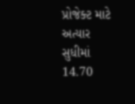પ્રોજેક્ટ માટે અત્યાર સુધીમાં 14.70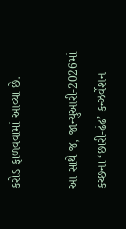કરોડ ફાળવવામાં આવ્યા છે.

આ સાથે જ, જાન્યુઆરી-2026માં કચ્છના ‘છારી-ઢંઢ’ કન્ઝર્વેશન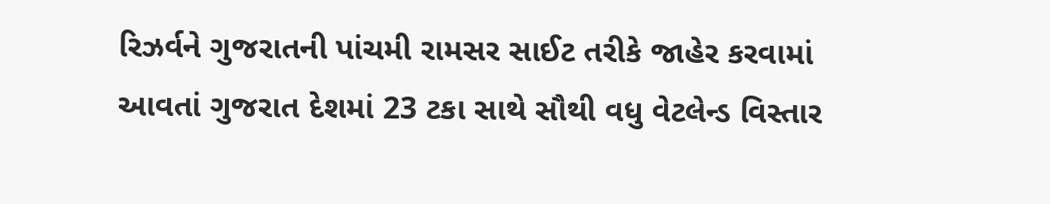રિઝર્વને ગુજરાતની પાંચમી રામસર સાઈટ તરીકે જાહેર કરવામાં આવતાં ગુજરાત દેશમાં 23 ટકા સાથે સૌથી વધુ વેટલેન્ડ વિસ્તાર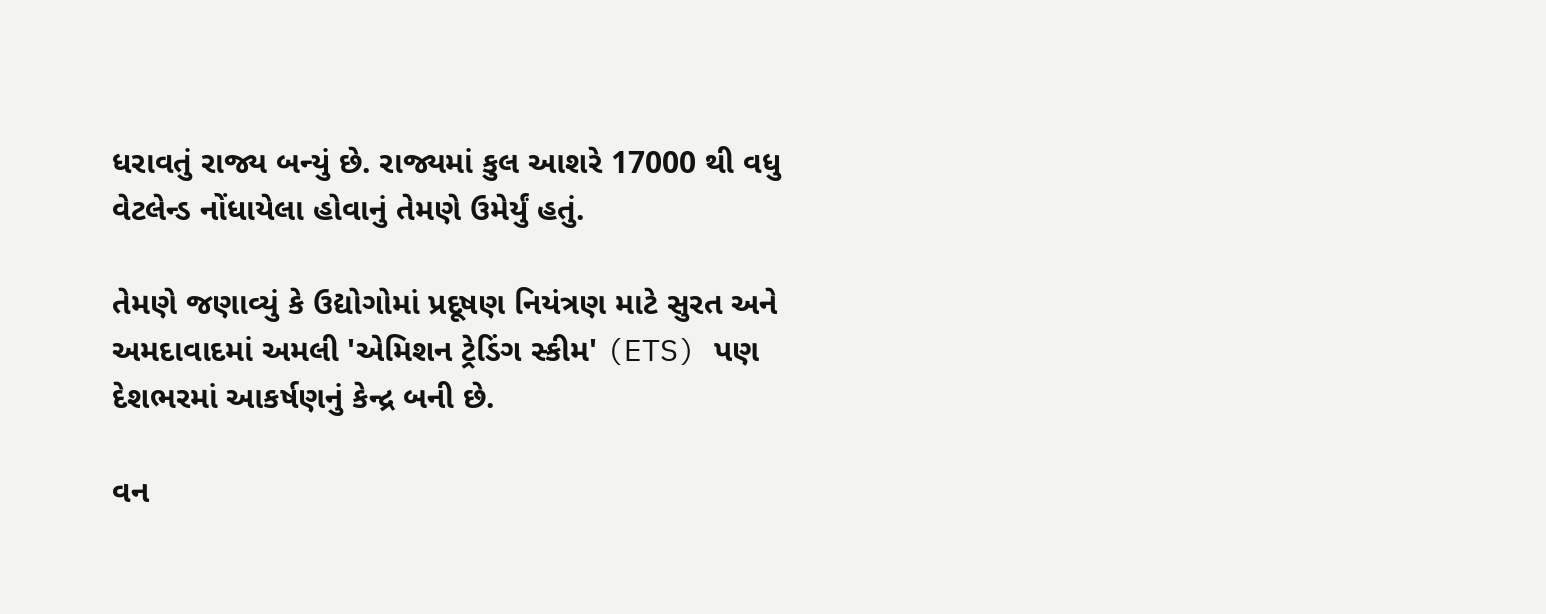ધરાવતું રાજ્ય બન્યું છે. રાજ્યમાં કુલ આશરે 17000 થી વધુ વેટલેન્ડ નોંધાયેલા હોવાનું તેમણે ઉમેર્યું હતું.

તેમણે જણાવ્યું કે ઉદ્યોગોમાં પ્રદૂષણ નિયંત્રણ માટે સુરત અને અમદાવાદમાં અમલી 'એમિશન ટ્રેડિંગ સ્કીમ' (ETS) પણ દેશભરમાં આકર્ષણનું કેન્દ્ર બની છે.

વન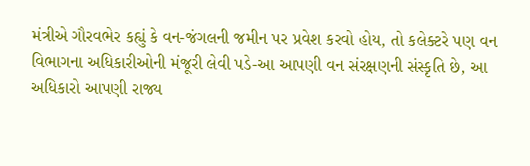મંત્રીએ ગૌરવભેર કહ્યું કે વન-જંગલની જમીન પર પ્રવેશ કરવો હોય, તો કલેક્ટરે પણ વન વિભાગના અધિકારીઓની મંજૂરી લેવી પડે-આ આપણી વન સંરક્ષણની સંસ્કૃતિ છે, આ અધિકારો આપણી રાજ્ય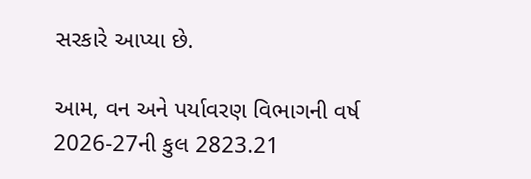સરકારે આપ્યા છે.

આમ, વન અને પર્યાવરણ વિભાગની વર્ષ 2026-27ની કુલ 2823.21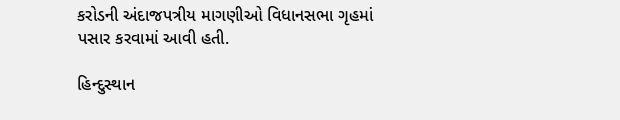કરોડની અંદાજપત્રીય માગણીઓ વિધાનસભા ગૃહમાં પસાર કરવામાં આવી હતી.

હિન્દુસ્થાન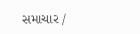સમાચાર /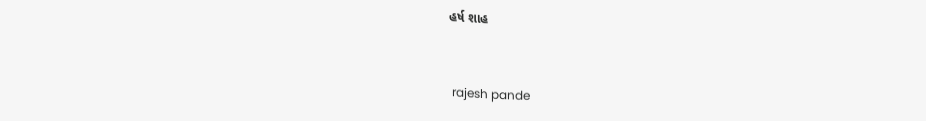હર્ષ શાહ


 rajesh pande